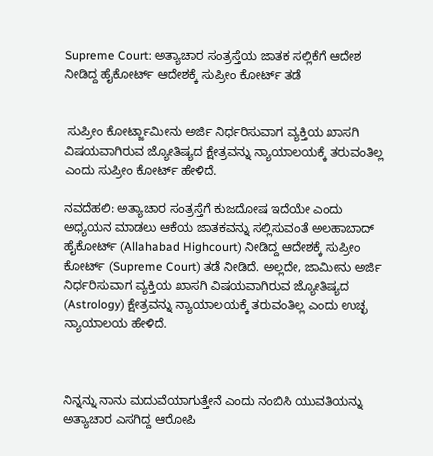Supreme Court: ಅತ್ಯಾಚಾರ ಸಂತ್ರಸ್ತೆಯ ಜಾತಕ ಸಲ್ಲಿಕೆಗೆ ಆದೇಶ ನೀಡಿದ್ದ ಹೈಕೋರ್ಟ್ ಆದೇಶಕ್ಕೆ ಸುಪ್ರೀಂ ಕೋರ್ಟ್ ತಡೆ


 ಸುಪ್ರೀಂ ಕೋರ್ಟ್ಜಾಮೀನು ಅರ್ಜಿ ನಿರ್ಧರಿಸುವಾಗ ವ್ಯಕ್ತಿಯ ಖಾಸಗಿ ವಿಷಯವಾಗಿರುವ ಜ್ಯೋತಿಷ್ಯದ ಕ್ಷೇತ್ರವನ್ನು ನ್ಯಾಯಾಲಯಕ್ಕೆ ತರುವಂತಿಲ್ಲ ಎಂದು ಸುಪ್ರೀಂ ಕೋರ್ಟ್ ಹೇಳಿದೆ.

ನವದೆಹಲಿ: ಅತ್ಯಾಚಾರ ಸಂತ್ರಸ್ತೆಗೆ ಕುಜದೋಷ ಇದೆಯೇ ಎಂದು ಅಧ್ಯಯನ ಮಾಡಲು ಆಕೆಯ ಜಾತಕವನ್ನು ಸಲ್ಲಿಸುವಂತೆ ಅಲಹಾಬಾದ್ ಹೈಕೋರ್ಟ್‌ (Allahabad Highcourt) ನೀಡಿದ್ದ ಆದೇಶಕ್ಕೆ ಸುಪ್ರೀಂ ಕೋರ್ಟ್ (Supreme Court) ತಡೆ ನೀಡಿದೆ. ಅಲ್ಲದೇ, ಜಾಮೀನು ಅರ್ಜಿ ನಿರ್ಧರಿಸುವಾಗ ವ್ಯಕ್ತಿಯ ಖಾಸಗಿ ವಿಷಯವಾಗಿರುವ ಜ್ಯೋತಿಷ್ಯದ (Astrology) ಕ್ಷೇತ್ರವನ್ನು ನ್ಯಾಯಾಲಯಕ್ಕೆ ತರುವಂತಿಲ್ಲ ಎಂದು ಉಚ್ಛ ನ್ಯಾಯಾಲಯ ಹೇಳಿದೆ.



ನಿನ್ನನ್ನು ನಾನು ಮದುವೆಯಾಗುತ್ತೇನೆ ಎಂದು ನಂಬಿಸಿ ಯುವತಿಯನ್ನು ಅತ್ಯಾಚಾರ ಎಸಗಿದ್ದ ಆರೋಪಿ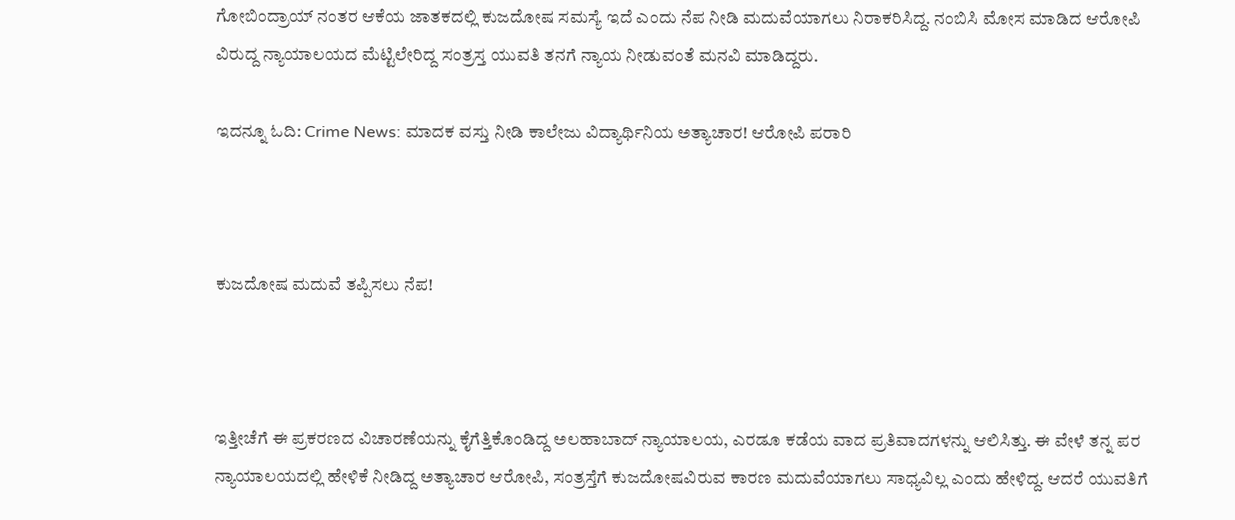ಗೋಬಿಂದ್ರಾಯ್ ನಂತರ ಆಕೆಯ ಜಾತಕದಲ್ಲಿ ಕುಜದೋಷ ಸಮಸ್ಯೆ ಇದೆ ಎಂದು ನೆಪ ನೀಡಿ ಮದುವೆಯಾಗಲು ನಿರಾಕರಿಸಿದ್ದ. ನಂಬಿಸಿ ಮೋಸ ಮಾಡಿದ ಆರೋಪಿ ವಿರುದ್ದ ನ್ಯಾಯಾಲಯದ ಮೆಟ್ಟಿಲೇರಿದ್ದ ಸಂತ್ರಸ್ತ ಯುವತಿ ತನಗೆ ನ್ಯಾಯ ನೀಡುವಂತೆ ಮನವಿ ಮಾಡಿದ್ದರು.

ಇದನ್ನೂ ಓದಿ: Crime News: ಮಾದಕ ವಸ್ತು ನೀಡಿ ಕಾಲೇಜು ವಿದ್ಯಾರ್ಥಿನಿಯ ಅತ್ಯಾಚಾರ! ಆರೋಪಿ ಪರಾರಿ



ಕುಜದೋಷ ಮದುವೆ ತಪ್ಪಿಸಲು ನೆಪ!



ಇತ್ತೀಚೆಗೆ ಈ ಪ್ರಕರಣದ ವಿಚಾರಣೆಯನ್ನು ಕೈಗೆತ್ತಿಕೊಂಡಿದ್ದ ಅಲಹಾಬಾದ್ ನ್ಯಾಯಾಲಯ, ಎರಡೂ ಕಡೆಯ ವಾದ ಪ್ರತಿವಾದಗಳನ್ನು ಆಲಿಸಿತ್ತು. ಈ ವೇಳೆ ತನ್ನ ಪರ ನ್ಯಾಯಾಲಯದಲ್ಲಿ ಹೇಳಿಕೆ ನೀಡಿದ್ದ ಅತ್ಯಾಚಾರ ಆರೋಪಿ, ಸಂತ್ರಸ್ತೆಗೆ ಕುಜದೋಷವಿರುವ ಕಾರಣ ಮದುವೆಯಾಗಲು ಸಾಧ್ಯವಿಲ್ಲ ಎಂದು ಹೇಳಿದ್ದ. ಆದರೆ ಯುವತಿಗೆ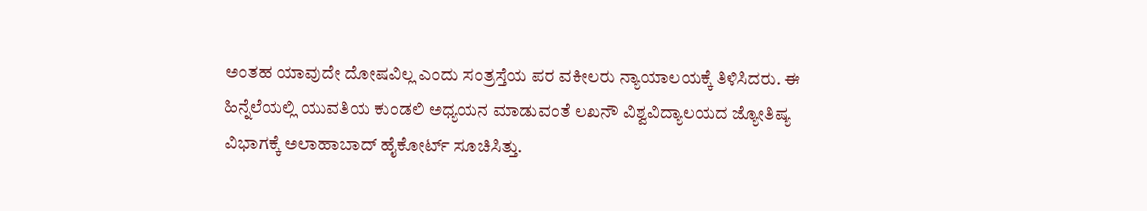ಅಂತಹ ಯಾವುದೇ ದೋಷವಿಲ್ಲ ಎಂದು ಸಂತ್ರಸ್ತೆಯ ಪರ ವಕೀಲರು ನ್ಯಾಯಾಲಯಕ್ಕೆ ತಿಳಿಸಿದರು. ಈ ಹಿನ್ನೆಲೆಯಲ್ಲಿ ಯುವತಿಯ ಕುಂಡಲಿ ಅಧ್ಯಯನ ಮಾಡುವಂತೆ ಲಖನೌ ವಿಶ್ವವಿದ್ಯಾಲಯದ ಜ್ಯೋತಿಷ್ಯ ವಿಭಾಗಕ್ಕೆ ಅಲಾಹಾಬಾದ್‌ ಹೈಕೋರ್ಟ್‌ ಸೂಚಿಸಿತ್ತು.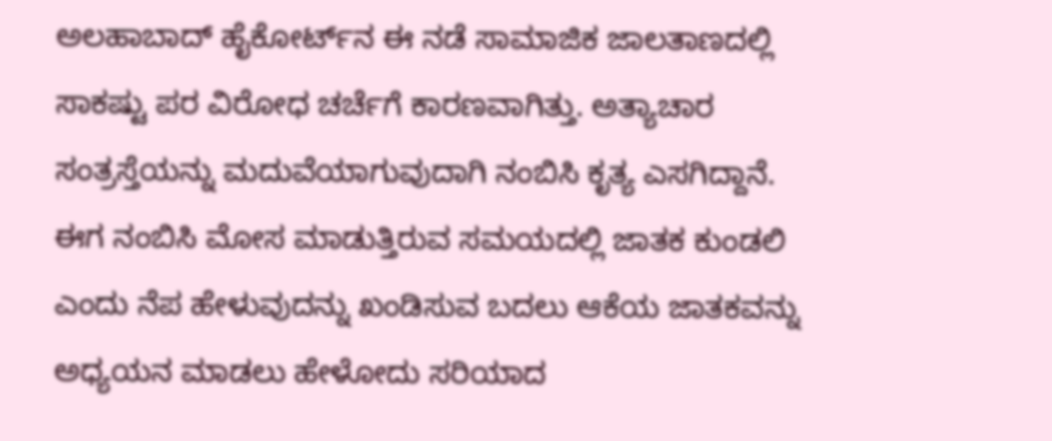ಅಲಹಾಬಾದ್‌ ಹೈಕೋರ್ಟ್‌ನ ಈ ನಡೆ ಸಾಮಾಜಿಕ ಜಾಲತಾಣದಲ್ಲಿ ಸಾಕಷ್ಟು ಪರ ವಿರೋಧ ಚರ್ಚೆಗೆ ಕಾರಣವಾಗಿತ್ತು. ಅತ್ಯಾಚಾರ ಸಂತ್ರಸ್ತೆಯನ್ನು ಮದುವೆಯಾಗುವುದಾಗಿ ನಂಬಿಸಿ ಕೃತ್ಯ ಎಸಗಿದ್ದಾನೆ. ಈಗ ನಂಬಿಸಿ ಮೋಸ ಮಾಡುತ್ತಿರುವ ಸಮಯದಲ್ಲಿ ಜಾತಕ ಕುಂಡಲಿ ಎಂದು ನೆಪ ಹೇಳುವುದನ್ನು ಖಂಡಿಸುವ ಬದಲು ಆಕೆಯ ಜಾತಕವನ್ನು ಅಧ್ಯಯನ ಮಾಡಲು ಹೇಳೋದು ಸರಿಯಾದ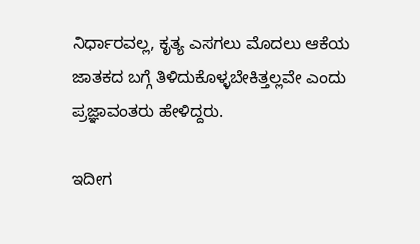ನಿರ್ಧಾರವಲ್ಲ, ಕೃತ್ಯ ಎಸಗಲು ಮೊದಲು ಆಕೆಯ ಜಾತಕದ ಬಗ್ಗೆ ತಿಳಿದುಕೊಳ್ಳಬೇಕಿತ್ತಲ್ಲವೇ ಎಂದು ಪ್ರಜ್ಞಾವಂತರು ಹೇಳಿದ್ದರು.

ಇದೀಗ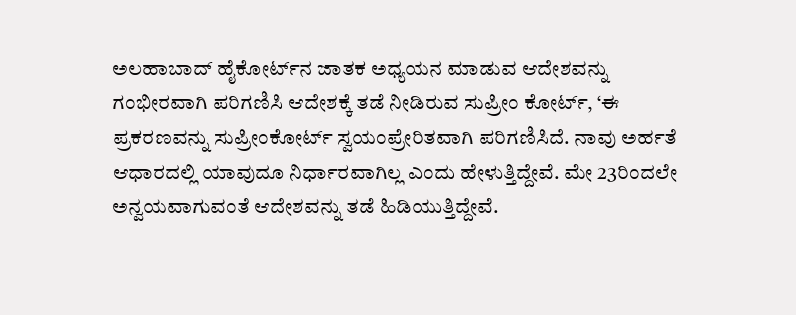ಅಲಹಾಬಾದ್ ಹೈಕೋರ್ಟ್‌ನ ಜಾತಕ ಅಧ್ಯಯನ ಮಾಡುವ ಆದೇಶವನ್ನು ಗಂಭೀರವಾಗಿ ಪರಿಗಣಿಸಿ ಆದೇಶಕ್ಕೆ ತಡೆ ನೀಡಿರುವ ಸುಪ್ರೀಂ ಕೋರ್ಟ್, ‘ಈ ಪ್ರಕರಣವನ್ನು ಸುಪ್ರೀಂಕೋರ್ಟ್ ಸ್ವಯಂಪ್ರೇರಿತವಾಗಿ ಪರಿಗಣಿಸಿದೆ. ನಾವು ಅರ್ಹತೆ ಆಧಾರದಲ್ಲಿ ಯಾವುದೂ ನಿರ್ಧಾರವಾಗಿಲ್ಲ ಎಂದು ಹೇಳುತ್ತಿದ್ದೇವೆ. ಮೇ 23ರಿಂದಲೇ ಅನ್ವಯವಾಗುವಂತೆ ಆದೇಶವನ್ನು ತಡೆ ಹಿಡಿಯುತ್ತಿದ್ದೇವೆ.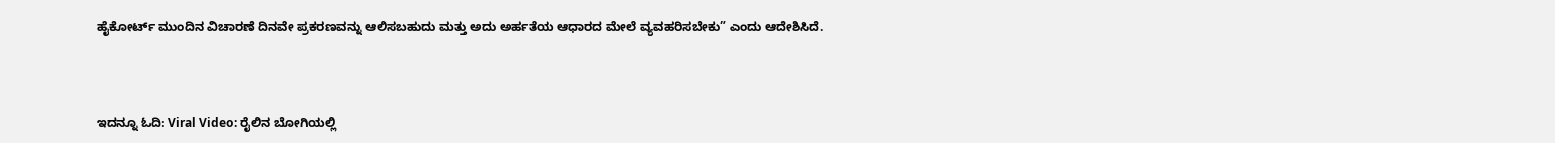ಹೈಕೋರ್ಟ್‌ ಮುಂದಿನ ವಿಚಾರಣೆ ದಿನವೇ ಪ್ರಕರಣವನ್ನು ಆಲಿಸಬಹುದು ಮತ್ತು ಅದು ಅರ್ಹತೆಯ ಆಧಾರದ ಮೇಲೆ ವ್ಯವಹರಿಸಬೇಕು” ಎಂದು ಆದೇಶಿಸಿದೆ.



ಇದನ್ನೂ ಓದಿ: Viral Video: ರೈಲಿನ ಬೋಗಿಯಲ್ಲಿ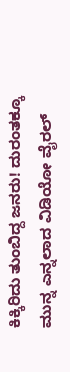ಕಿಕ್ಕಿರಿದು ತುಂಬಿದ್ದ ಜನರು! ದುರಂತಕ್ಕೂ ಮುನ್ನ ಎನ್ನಲಾದ ವಿಡಿಯೋ ವೈರಲ್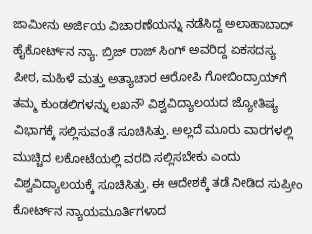ಜಾಮೀನು ಅರ್ಜಿಯ ವಿಚಾರಣೆಯನ್ನು ನಡೆಸಿದ್ದ ಅಲಾಹಾಬಾದ್ ಹೈಕೋರ್ಟ್‌ನ ನ್ಯಾ. ಬ್ರಿಜ್ ರಾಜ್ ಸಿಂಗ್ ಅವರಿದ್ದ ಏಕಸದಸ್ಯ ಪೀಠ, ಮಹಿಳೆ ಮತ್ತು ಅತ್ಯಾಚಾರ ಆರೋಪಿ ಗೋಬಿಂದ್ರಾಯ್‌ಗೆ ತಮ್ಮ ಕುಂಡಲಿಗಳನ್ನು ಲಖನೌ ವಿಶ್ವವಿದ್ಯಾಲಯದ ಜ್ಯೋತಿಷ್ಯ ವಿಭಾಗಕ್ಕೆ ಸಲ್ಲಿಸುವಂತೆ ಸೂಚಿಸಿತ್ತು. ಅಲ್ಲದೆ ಮೂರು ವಾರಗಳಲ್ಲಿ ಮುಚ್ಚಿದ ಲಕೋಟೆಯಲ್ಲಿ ವರದಿ ಸಲ್ಲಿಸಬೇಕು ಎಂದು ವಿಶ್ವವಿದ್ಯಾಲಯಕ್ಕೆ ಸೂಚಿಸಿತ್ತು. ಈ ಆದೇಶಕ್ಕೆ ತಡೆ ನೀಡಿದ ಸುಪ್ರೀಂ ಕೋರ್ಟ್‌ನ ನ್ಯಾಯಮೂರ್ತಿಗಳಾದ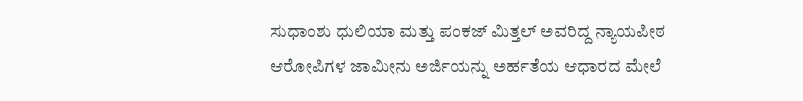ಸುಧಾಂಶು ಧುಲಿಯಾ ಮತ್ತು ಪಂಕಜ್ ಮಿತ್ತಲ್ ಅವರಿದ್ದ ನ್ಯಾಯಪೀಠ ಆರೋಪಿಗಳ ಜಾಮೀನು ಅರ್ಜಿಯನ್ನು ಅರ್ಹತೆಯ ಆಧಾರದ ಮೇಲೆ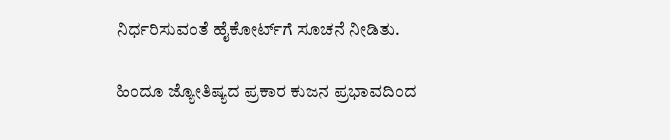ನಿರ್ಧರಿಸುವಂತೆ ಹೈಕೋರ್ಟ್‌ಗೆ ಸೂಚನೆ ನೀಡಿತು.

ಹಿಂದೂ ಜ್ಯೋತಿಷ್ಯದ ಪ್ರಕಾರ ಕುಜನ ಪ್ರಭಾವದಿಂದ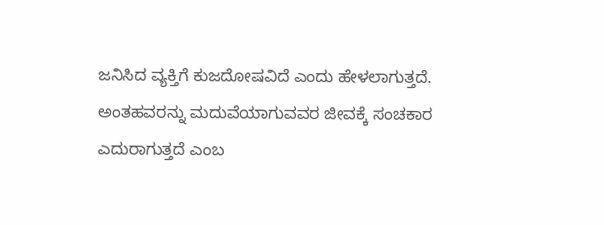ಜನಿಸಿದ ವ್ಯಕ್ತಿಗೆ ಕುಜದೋಷವಿದೆ ಎಂದು ಹೇಳಲಾಗುತ್ತದೆ. ಅಂತಹವರನ್ನು ಮದುವೆಯಾಗುವವರ ಜೀವಕ್ಕೆ ಸಂಚಕಾರ ಎದುರಾಗುತ್ತದೆ ಎಂಬ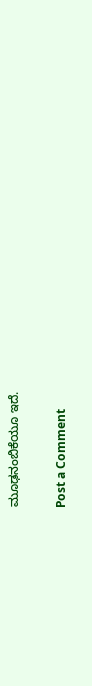ಮೂಢನಂಬಿಕೆಯೂ ಇದೆ.

Post a Comment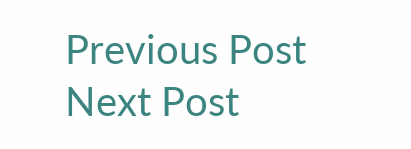Previous Post Next Post